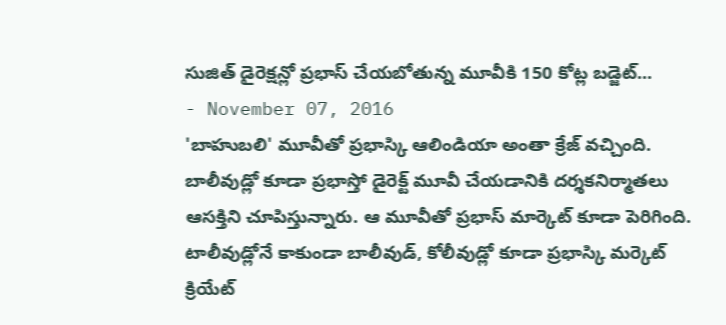సుజిత్ డైరెక్షన్లో ప్రభాస్ చేయబోతున్న మూవీకి 150 కోట్ల బడ్జెట్...
- November 07, 2016
'బాహుబలి' మూవీతో ప్రభాస్కి ఆలిండియా అంతా క్రేజ్ వచ్చింది. బాలీవుడ్లో కూడా ప్రభాస్తో డైరెక్ట్ మూవీ చేయడానికి దర్శకనిర్మాతలు ఆసక్తిని చూపిస్తున్నారు. ఆ మూవీతో ప్రభాస్ మార్కెట్ కూడా పెరిగింది. టాలీవుడ్లోనే కాకుండా బాలీవుడ్, కోలీవుడ్లో కూడా ప్రభాస్కి మర్కెట్ క్రియేట్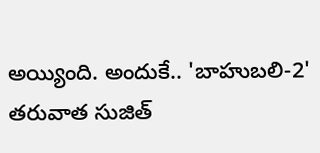అయ్యింది. అందుకే.. 'బాహుబలి-2' తరువాత సుజిత్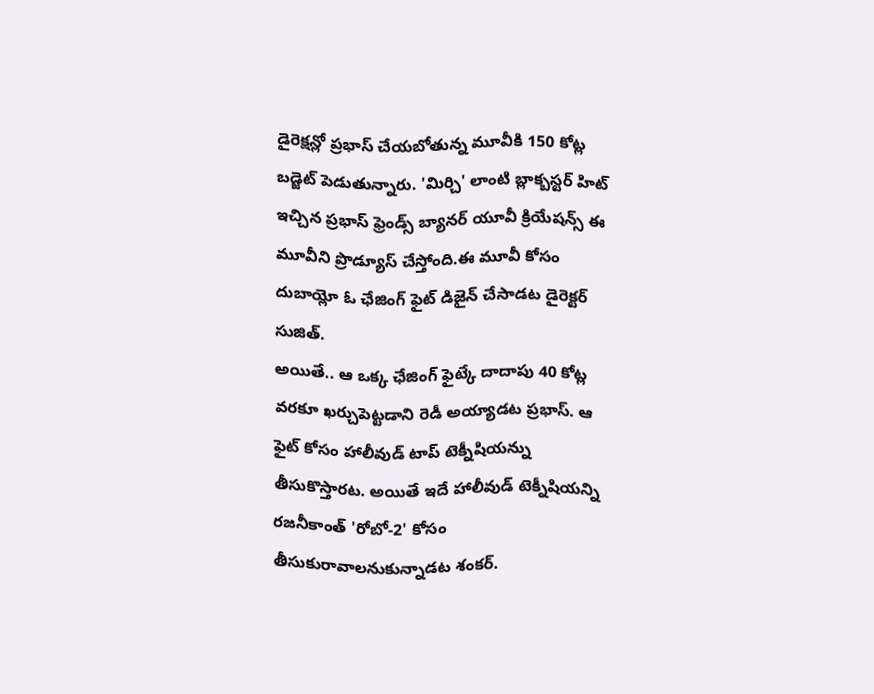డైరెక్షన్లో ప్రభాస్ చేయబోతున్న మూవీకి 150 కోట్ల బడ్జెట్ పెడుతున్నారు. 'మిర్చి' లాంటి బ్లాక్బస్టర్ హిట్ ఇచ్చిన ప్రభాస్ ఫ్రెండ్స్ బ్యానర్ యూవీ క్రియేషన్స్ ఈ మూవీని ప్రొడ్యూస్ చేస్తోంది.ఈ మూవీ కోసం దుబాయ్లో ఓ ఛేజింగ్ ఫైట్ డిజైన్ చేసాడట డైరెక్టర్ సుజిత్.
అయితే.. ఆ ఒక్క ఛేజింగ్ ఫైట్కే దాదాపు 40 కోట్ల వరకూ ఖర్చుపెట్టడాని రెడీ అయ్యాడట ప్రభాస్. ఆ ఫైట్ కోసం హాలీవుడ్ టాప్ టెక్నీషియన్ను తీసుకొస్తారట. అయితే ఇదే హాలీవుడ్ టెక్నీషియన్ని రజనీకాంత్ 'రోబో-2' కోసం తీసుకురావాలనుకున్నాడట శంకర్.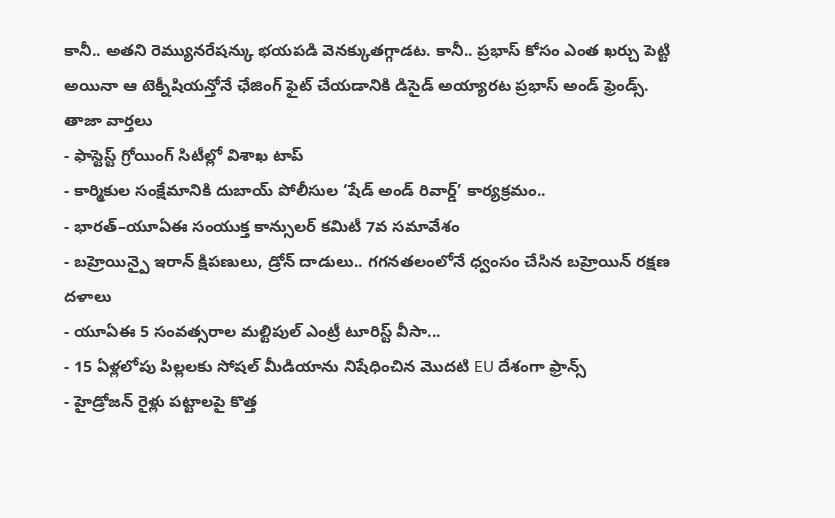కానీ.. అతని రెమ్యునరేషన్కు భయపడి వెనక్కుతగ్గాడట. కానీ.. ప్రభాస్ కోసం ఎంత ఖర్చు పెట్టి అయినా ఆ టెక్నీషియన్తోనే ఛేజింగ్ ఫైట్ చేయడానికి డిసైడ్ అయ్యారట ప్రభాస్ అండ్ ఫ్రెండ్స్.
తాజా వార్తలు
- ఫాస్టెస్ట్ గ్రోయింగ్ సిటీల్లో విశాఖ టాప్
- కార్మికుల సంక్షేమానికి దుబాయ్ పోలీసుల ‘షేడ్ అండ్ రివార్డ్’ కార్యక్రమం..
- భారత్–యూఏఈ సంయుక్త కాన్సులర్ కమిటీ 7వ సమావేశం
- బహ్రెయిన్పై ఇరాన్ క్షిపణులు, డ్రోన్ దాడులు.. గగనతలంలోనే ధ్వంసం చేసిన బహ్రెయిన్ రక్షణ దళాలు
- యూఏఈ 5 సంవత్సరాల మల్టిపుల్ ఎంట్రీ టూరిస్ట్ వీసా...
- 15 ఏళ్లలోపు పిల్లలకు సోషల్ మీడియాను నిషేధించిన మొదటి EU దేశంగా ఫ్రాన్స్
- హైడ్రోజన్ రైళ్లు పట్టాలపై కొత్త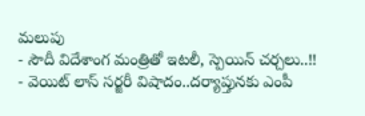మలుపు
- సౌదీ విదేశాంగ మంత్రితో ఇటలీ, స్పెయిన్ చర్చలు..!!
- వెయిట్ లాస్ సర్జరీ విషాదం..దర్యాప్తునకు ఎంపీ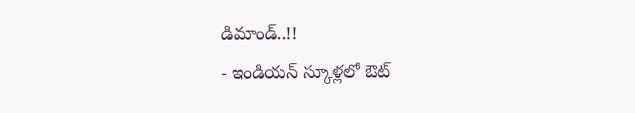డిమాండ్..!!
- ఇండియన్ స్కూళ్లలో ఔట్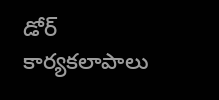డోర్ కార్యకలాపాలు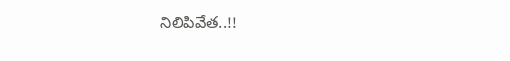నిలిపివేత..!!